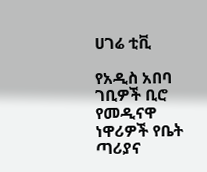ሀገሬ ቲቪ

የአዲስ አበባ ገቢዎች ቢሮ የመዲናዋ ነዋሪዎች የቤት ጣሪያና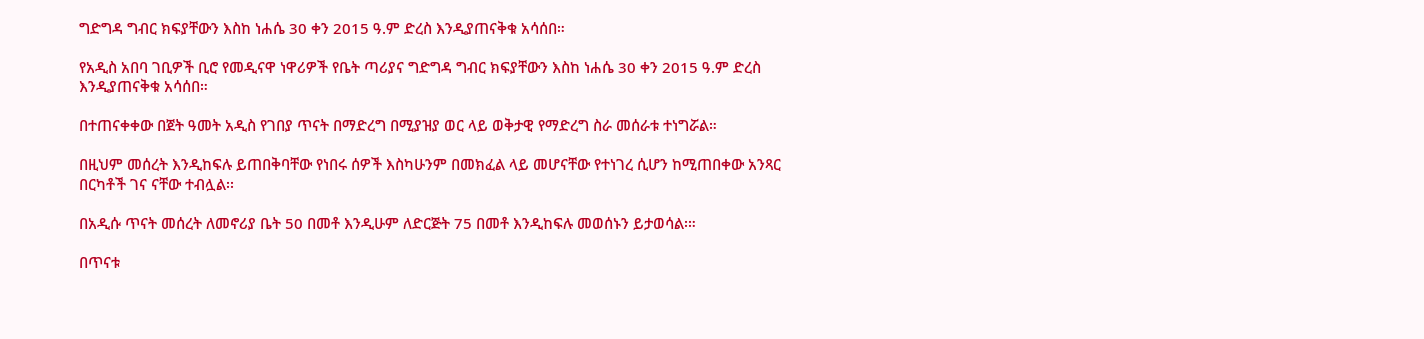ግድግዳ ግብር ክፍያቸውን እስከ ነሐሴ 30 ቀን 2015 ዓ.ም ድረስ እንዲያጠናቅቁ አሳሰበ።

የአዲስ አበባ ገቢዎች ቢሮ የመዲናዋ ነዋሪዎች የቤት ጣሪያና ግድግዳ ግብር ክፍያቸውን እስከ ነሐሴ 30 ቀን 2015 ዓ.ም ድረስ እንዲያጠናቅቁ አሳሰበ።

በተጠናቀቀው በጀት ዓመት አዲስ የገበያ ጥናት በማድረግ በሚያዝያ ወር ላይ ወቅታዊ የማድረግ ስራ መሰራቱ ተነግሯል።

በዚህም መሰረት እንዲከፍሉ ይጠበቅባቸው የነበሩ ሰዎች እስካሁንም በመክፈል ላይ መሆናቸው የተነገረ ሲሆን ከሚጠበቀው አንጻር በርካቶች ገና ናቸው ተብሏል፡፡

በአዲሱ ጥናት መሰረት ለመኖሪያ ቤት 50 በመቶ እንዲሁም ለድርጅት 75 በመቶ እንዲከፍሉ መወሰኑን ይታወሳል፡።

በጥናቱ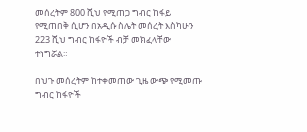መሰረትም 800 ሺህ የሚጠጋ ግብር ከፋይ የሚጠበቅ ሲሆን በአዲሱ ስሌት መሰረት እስካሁን 223 ሺህ ግብር ከፋዮች ብቻ መክፈላቸው ተነግሯል።

በህጉ መሰረትም ከተቀመጠው ጊዜ ውጭ የሚመጡ ግብር ከፋዮች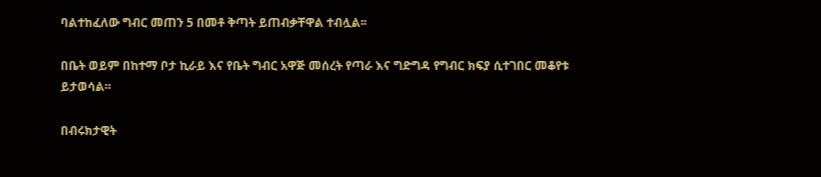ባልተከፈለው ግብር መጠን 5 በመቶ ቅጣት ይጠብቃቸዋል ተብሏል፡፡

በቤት ወይም በከተማ ቦታ ኪራይ እና የቤት ግብር አዋጅ መሰረት የጣራ እና ግድግዳ የግብር ክፍያ ሲተገበር መቆየቱ ይታወሳል።

በብሩክታዊት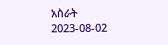አስራት
2023-08-02